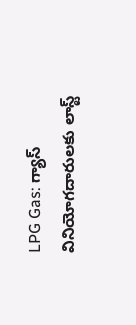LPG Gas: గ్యాస్ వినియోగదారులకు లాస్ట్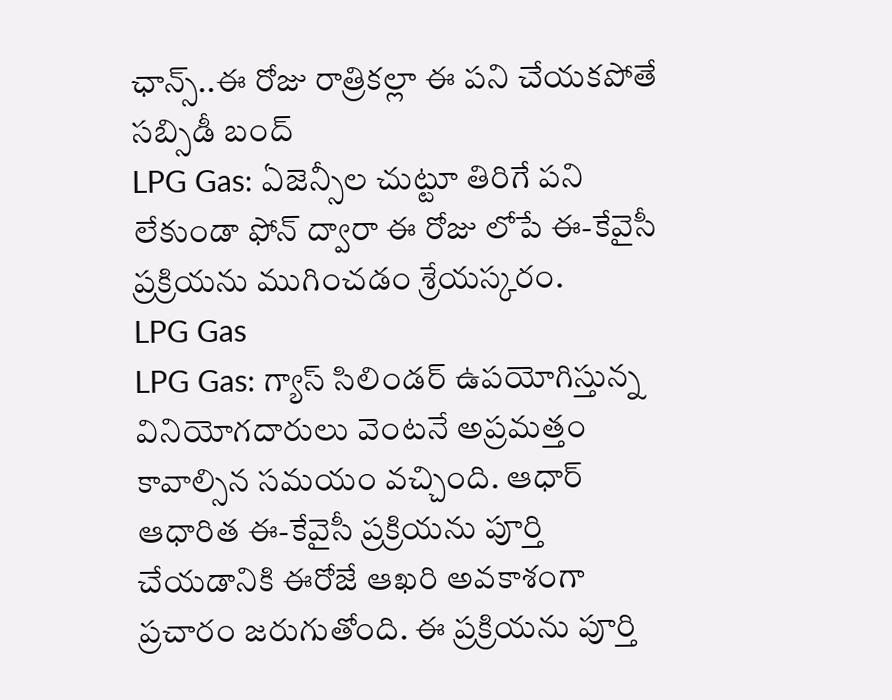ఛాన్స్..ఈ రోజు రాత్రికల్లా ఈ పని చేయకపోతే సబ్సిడీ బంద్
LPG Gas: ఏజెన్సీల చుట్టూ తిరిగే పని లేకుండా ఫోన్ ద్వారా ఈ రోజు లోపే ఈ-కేవైసీ ప్రక్రియను ముగించడం శ్రేయస్కరం.
LPG Gas
LPG Gas: గ్యాస్ సిలిండర్ ఉపయోగిస్తున్న వినియోగదారులు వెంటనే అప్రమత్తం కావాల్సిన సమయం వచ్చింది. ఆధార్ ఆధారిత ఈ-కేవైసీ ప్రక్రియను పూర్తి చేయడానికి ఈరోజే ఆఖరి అవకాశంగా ప్రచారం జరుగుతోంది. ఈ ప్రక్రియను పూర్తి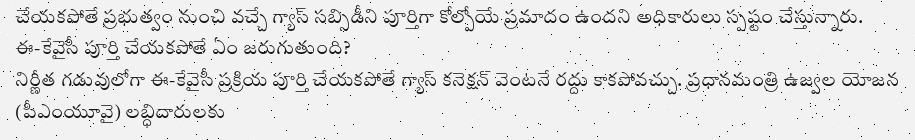చేయకపోతే ప్రభుత్వం నుంచి వచ్చే గ్యాస్ సబ్సిడీని పూర్తిగా కోల్పోయే ప్రమాదం ఉందని అధికారులు స్పష్టం చేస్తున్నారు.
ఈ-కేవైసీ పూర్తి చేయకపోతే ఏం జరుగుతుంది?
నిర్ణీత గడువులోగా ఈ-కేవైసీ ప్రక్రియ పూర్తి చేయకపోతే గ్యాస్ కనెక్షన్ వెంటనే రద్దు కాకపోవచ్చు. ప్రధానమంత్రి ఉజ్వల యోజన (పీఎంయూవై) లబ్ధిదారులకు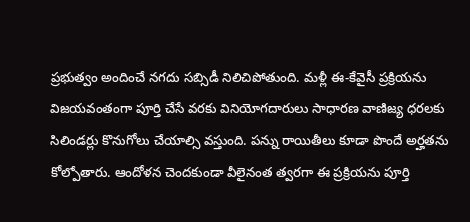ప్రభుత్వం అందించే నగదు సబ్సిడీ నిలిచిపోతుంది. మళ్లీ ఈ-కేవైసీ ప్రక్రియను విజయవంతంగా పూర్తి చేసే వరకు వినియోగదారులు సాధారణ వాణిజ్య ధరలకు సిలిండర్లు కొనుగోలు చేయాల్సి వస్తుంది. పన్ను రాయితీలు కూడా పొందే అర్హతను కోల్పోతారు. ఆందోళన చెందకుండా వీలైనంత త్వరగా ఈ ప్రక్రియను పూర్తి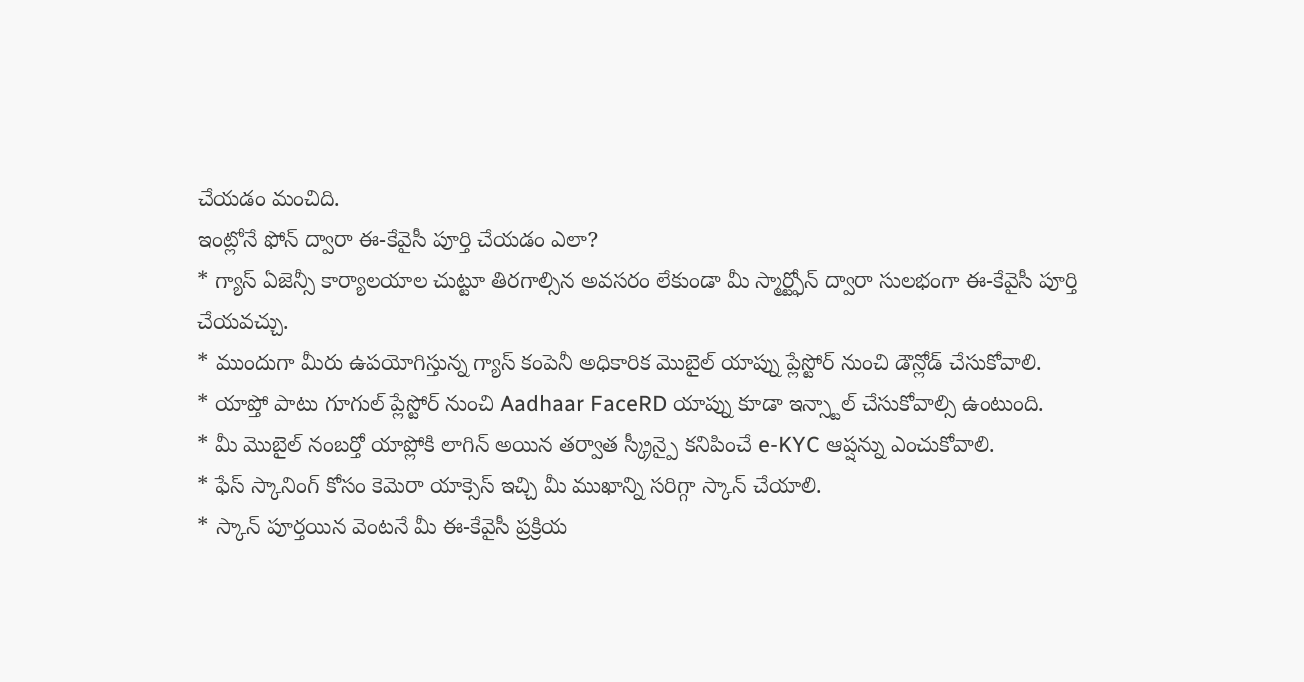చేయడం మంచిది.
ఇంట్లోనే ఫోన్ ద్వారా ఈ-కేవైసీ పూర్తి చేయడం ఎలా?
* గ్యాస్ ఏజెన్సీ కార్యాలయాల చుట్టూ తిరగాల్సిన అవసరం లేకుండా మీ స్మార్ట్ఫోన్ ద్వారా సులభంగా ఈ-కేవైసీ పూర్తి చేయవచ్చు.
* ముందుగా మీరు ఉపయోగిస్తున్న గ్యాస్ కంపెనీ అధికారిక మొబైల్ యాప్ను ప్లేస్టోర్ నుంచి డౌన్లోడ్ చేసుకోవాలి.
* యాప్తో పాటు గూగుల్ ప్లేస్టోర్ నుంచి Aadhaar FaceRD యాప్ను కూడా ఇన్స్టాల్ చేసుకోవాల్సి ఉంటుంది.
* మీ మొబైల్ నంబర్తో యాప్లోకి లాగిన్ అయిన తర్వాత స్క్రీన్పై కనిపించే e-KYC ఆప్షన్ను ఎంచుకోవాలి.
* ఫేస్ స్కానింగ్ కోసం కెమెరా యాక్సెస్ ఇచ్చి మీ ముఖాన్ని సరిగ్గా స్కాన్ చేయాలి.
* స్కాన్ పూర్తయిన వెంటనే మీ ఈ-కేవైసీ ప్రక్రియ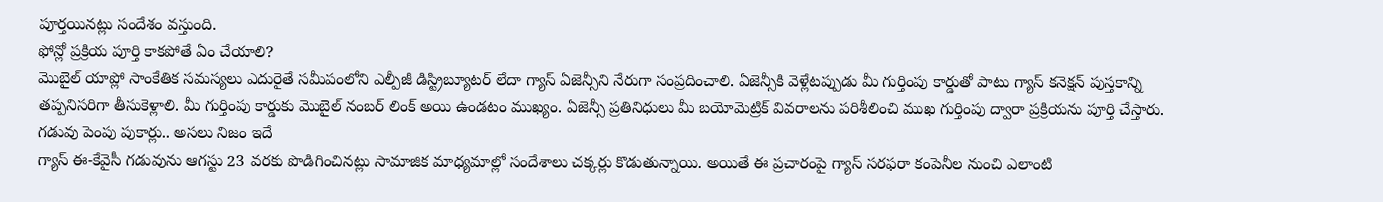పూర్తయినట్లు సందేశం వస్తుంది.
ఫోన్లో ప్రక్రియ పూర్తి కాకపోతే ఏం చేయాలి?
మొబైల్ యాప్లో సాంకేతిక సమస్యలు ఎదురైతే సమీపంలోని ఎల్పీజీ డిస్ట్రిబ్యూటర్ లేదా గ్యాస్ ఏజెన్సీని నేరుగా సంప్రదించాలి. ఏజెన్సీకి వెళ్లేటప్పుడు మీ గుర్తింపు కార్డుతో పాటు గ్యాస్ కనెక్షన్ పుస్తకాన్ని తప్పనిసరిగా తీసుకెళ్లాలి. మీ గుర్తింపు కార్డుకు మొబైల్ నంబర్ లింక్ అయి ఉండటం ముఖ్యం. ఏజెన్సీ ప్రతినిధులు మీ బయోమెట్రిక్ వివరాలను పరిశీలించి ముఖ గుర్తింపు ద్వారా ప్రక్రియను పూర్తి చేస్తారు.
గడువు పెంపు పుకార్లు.. అసలు నిజం ఇదే
గ్యాస్ ఈ-కేవైసీ గడువును ఆగస్టు 23 వరకు పొడిగించినట్లు సామాజిక మాధ్యమాల్లో సందేశాలు చక్కర్లు కొడుతున్నాయి. అయితే ఈ ప్రచారంపై గ్యాస్ సరఫరా కంపెనీల నుంచి ఎలాంటి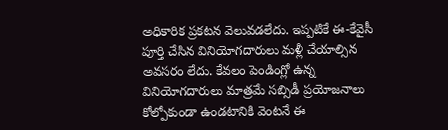అధికారిక ప్రకటన వెలువడలేదు. ఇప్పటికే ఈ-కేవైసీ పూర్తి చేసిన వినియోగదారులు మళ్లీ చేయాల్సిన అవసరం లేదు. కేవలం పెండింగ్లో ఉన్న వినియోగదారులు మాత్రమే సబ్సిడీ ప్రయోజనాలు కోల్పోకుండా ఉండటానికి వెంటనే ఈ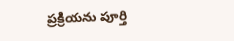ప్రక్రియను పూర్తి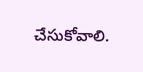చేసుకోవాలి.